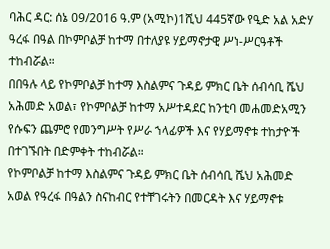ባሕር ዳር: ሰኔ 09/2016 ዓ.ም (አሚኮ)1ሺህ 445ኛው የዒድ አል አድሃ ዓረፋ በዓል በኮምቦልቻ ከተማ በተለያዩ ሃይማኖታዊ ሥነ-ሥርዓቶች ተከብሯል።
በበዓሉ ላይ የኮምቦልቻ ከተማ እስልምና ጉዳይ ምክር ቤት ሰብሳቢ ሼህ አሕመድ አወል፣ የኮምቦልቻ ከተማ አሥተዳደር ከንቲባ መሐመድአሚን የሱፍን ጨምሮ የመንግሥት የሥራ ኀላፊዎች እና የሃይማኖቱ ተከታዮች በተገኙበት በድምቀት ተከብሯል።
የኮምቦልቻ ከተማ እስልምና ጉዳይ ምክር ቤት ሰብሳቢ ሼህ አሕመድ አወል የዓረፋ በዓልን ስናከብር የተቸገሩትን በመርዳት እና ሃይማኖቱ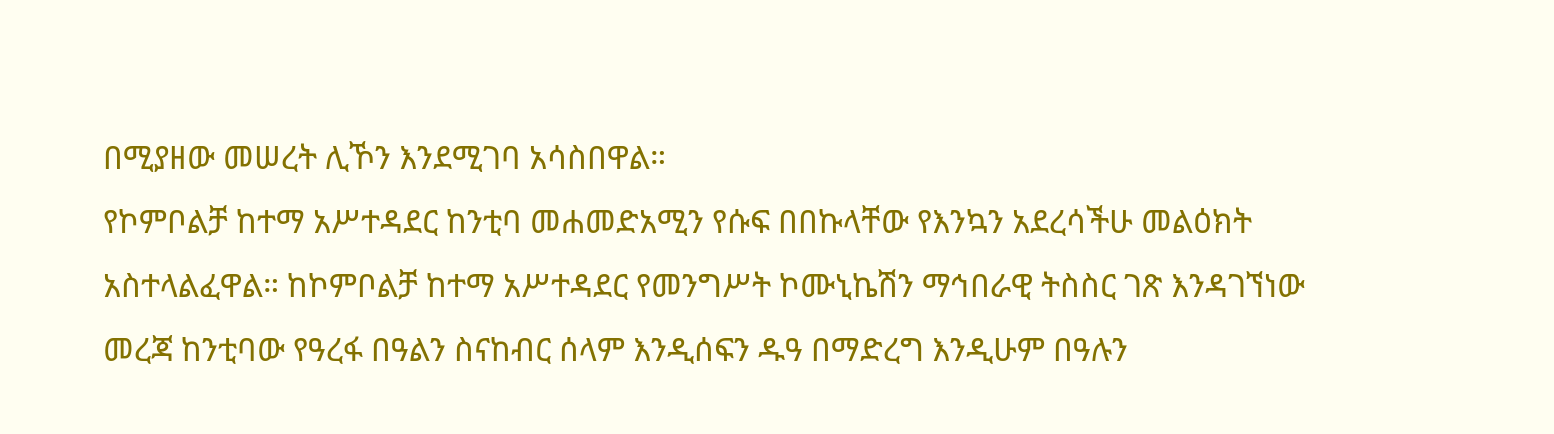በሚያዘው መሠረት ሊኾን እንደሚገባ አሳስበዋል።
የኮምቦልቻ ከተማ አሥተዳደር ከንቲባ መሐመድአሚን የሱፍ በበኩላቸው የእንኳን አደረሳችሁ መልዕክት አስተላልፈዋል። ከኮምቦልቻ ከተማ አሥተዳደር የመንግሥት ኮሙኒኬሽን ማኅበራዊ ትስስር ገጽ እንዳገኘነው መረጃ ከንቲባው የዓረፋ በዓልን ስናከብር ሰላም እንዲሰፍን ዱዓ በማድረግ እንዲሁም በዓሉን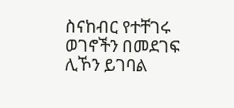ስናከብር የተቸገሩ ወገኖችን በመደገፍ ሊኾን ይገባል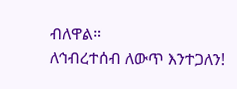ብለዋል።
ለኅብረተሰብ ለውጥ እንተጋለን!